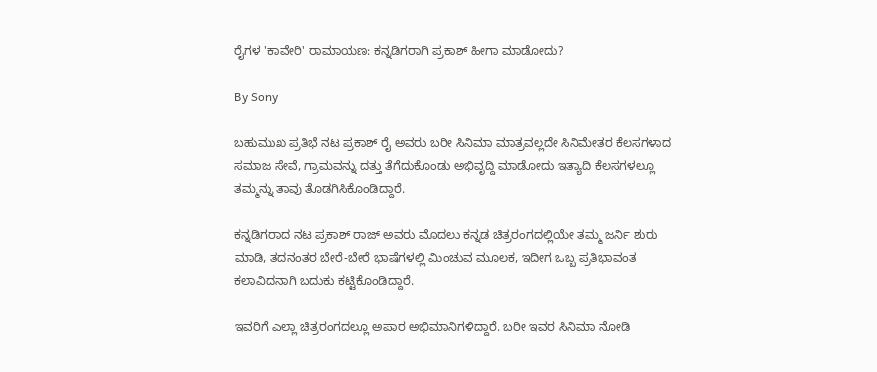ರೈಗಳ 'ಕಾವೇರಿ' ರಾಮಾಯಣ: ಕನ್ನಡಿಗರಾಗಿ ಪ್ರಕಾಶ್ ಹೀಗಾ ಮಾಡೋದು?

By Sony

ಬಹುಮುಖ ಪ್ರತಿಭೆ ನಟ ಪ್ರಕಾಶ್ ರೈ ಅವರು ಬರೀ ಸಿನಿಮಾ ಮಾತ್ರವಲ್ಲದೇ ಸಿನಿಮೇತರ ಕೆಲಸಗಳಾದ ಸಮಾಜ ಸೇವೆ, ಗ್ರಾಮವನ್ನು ದತ್ತು ತೆಗೆದುಕೊಂಡು ಅಭಿವೃದ್ದಿ ಮಾಡೋದು ಇತ್ಯಾದಿ ಕೆಲಸಗಳಲ್ಲೂ ತಮ್ಮನ್ನು ತಾವು ತೊಡಗಿಸಿಕೊಂಡಿದ್ದಾರೆ.

ಕನ್ನಡಿಗರಾದ ನಟ ಪ್ರಕಾಶ್ ರಾಜ್ ಅವರು ಮೊದಲು ಕನ್ನಡ ಚಿತ್ರರಂಗದಲ್ಲಿಯೇ ತಮ್ಮ ಜರ್ನಿ ಶುರು ಮಾಡಿ, ತದನಂತರ ಬೇರೆ-ಬೇರೆ ಭಾಷೆಗಳಲ್ಲಿ ಮಿಂಚುವ ಮೂಲಕ, ಇದೀಗ ಒಬ್ಬ ಪ್ರತಿಭಾವಂತ ಕಲಾವಿದನಾಗಿ ಬದುಕು ಕಟ್ಟಿಕೊಂಡಿದ್ದಾರೆ.

ಇವರಿಗೆ ಎಲ್ಲಾ ಚಿತ್ರರಂಗದಲ್ಲೂ ಅಪಾರ ಅಭಿಮಾನಿಗಳಿದ್ದಾರೆ. ಬರೀ ಇವರ ಸಿನಿಮಾ ನೋಡಿ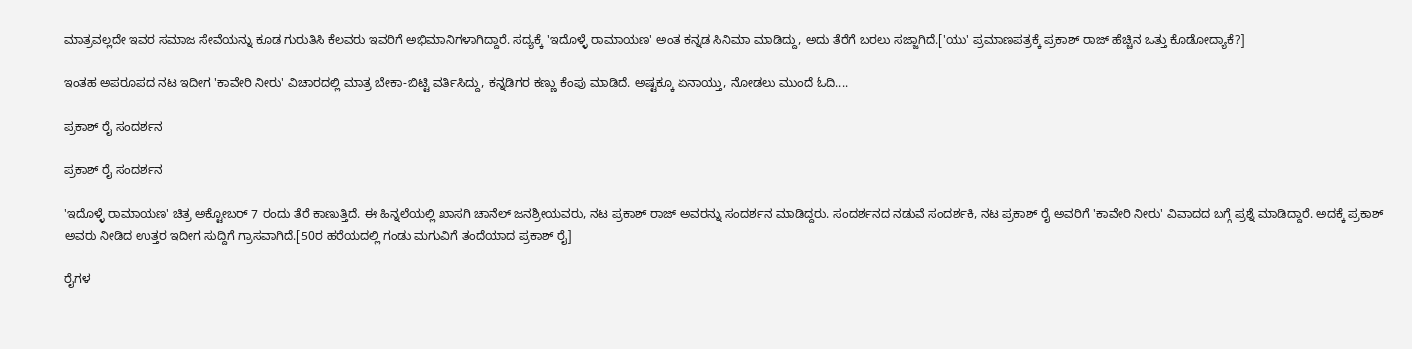ಮಾತ್ರವಲ್ಲದೇ ಇವರ ಸಮಾಜ ಸೇವೆಯನ್ನು ಕೂಡ ಗುರುತಿಸಿ ಕೆಲವರು ಇವರಿಗೆ ಅಭಿಮಾನಿಗಳಾಗಿದ್ದಾರೆ. ಸದ್ಯಕ್ಕೆ 'ಇದೊಳ್ಳೆ ರಾಮಾಯಣ' ಅಂತ ಕನ್ನಡ ಸಿನಿಮಾ ಮಾಡಿದ್ದು, ಅದು ತೆರೆಗೆ ಬರಲು ಸಜ್ಜಾಗಿದೆ.['ಯು' ಪ್ರಮಾಣಪತ್ರಕ್ಕೆ ಪ್ರಕಾಶ್ ರಾಜ್ ಹೆಚ್ಚಿನ ಒತ್ತು ಕೊಡೋದ್ಯಾಕೆ?]

ಇಂತಹ ಅಪರೂಪದ ನಟ ಇದೀಗ 'ಕಾವೇರಿ ನೀರು' ವಿಚಾರದಲ್ಲಿ ಮಾತ್ರ ಬೇಕಾ-ಬಿಟ್ಟಿ ವರ್ತಿಸಿದ್ದು, ಕನ್ನಡಿಗರ ಕಣ್ಣು ಕೆಂಪು ಮಾಡಿದೆ. ಅಷ್ಟಕ್ಕೂ ಏನಾಯ್ತು, ನೋಡಲು ಮುಂದೆ ಓದಿ....

ಪ್ರಕಾಶ್ ರೈ ಸಂದರ್ಶನ

ಪ್ರಕಾಶ್ ರೈ ಸಂದರ್ಶನ

'ಇದೊಳ್ಳೆ ರಾಮಾಯಣ' ಚಿತ್ರ ಅಕ್ಟೋಬರ್ 7 ರಂದು ತೆರೆ ಕಾಣುತ್ತಿದೆ. ಈ ಹಿನ್ನಲೆಯಲ್ಲಿ ಖಾಸಗಿ ಚಾನೆಲ್ ಜನಶ್ರೀಯವರು, ನಟ ಪ್ರಕಾಶ್ ರಾಜ್ ಅವರನ್ನು ಸಂದರ್ಶನ ಮಾಡಿದ್ದರು. ಸಂದರ್ಶನದ ನಡುವೆ ಸಂದರ್ಶಕಿ, ನಟ ಪ್ರಕಾಶ್ ರೈ ಅವರಿಗೆ 'ಕಾವೇರಿ ನೀರು' ವಿವಾದದ ಬಗ್ಗೆ ಪ್ರಶ್ನೆ ಮಾಡಿದ್ದಾರೆ. ಅದಕ್ಕೆ ಪ್ರಕಾಶ್ ಅವರು ನೀಡಿದ ಉತ್ತರ ಇದೀಗ ಸುದ್ದಿಗೆ ಗ್ರಾಸವಾಗಿದೆ.[50ರ ಹರೆಯದಲ್ಲಿ ಗಂಡು ಮಗುವಿಗೆ ತಂದೆಯಾದ ಪ್ರಕಾಶ್ ರೈ]

ರೈಗಳ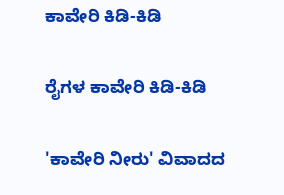ಕಾವೇರಿ ಕಿಡಿ-ಕಿಡಿ

ರೈಗಳ ಕಾವೇರಿ ಕಿಡಿ-ಕಿಡಿ

'ಕಾವೇರಿ ನೀರು' ವಿವಾದದ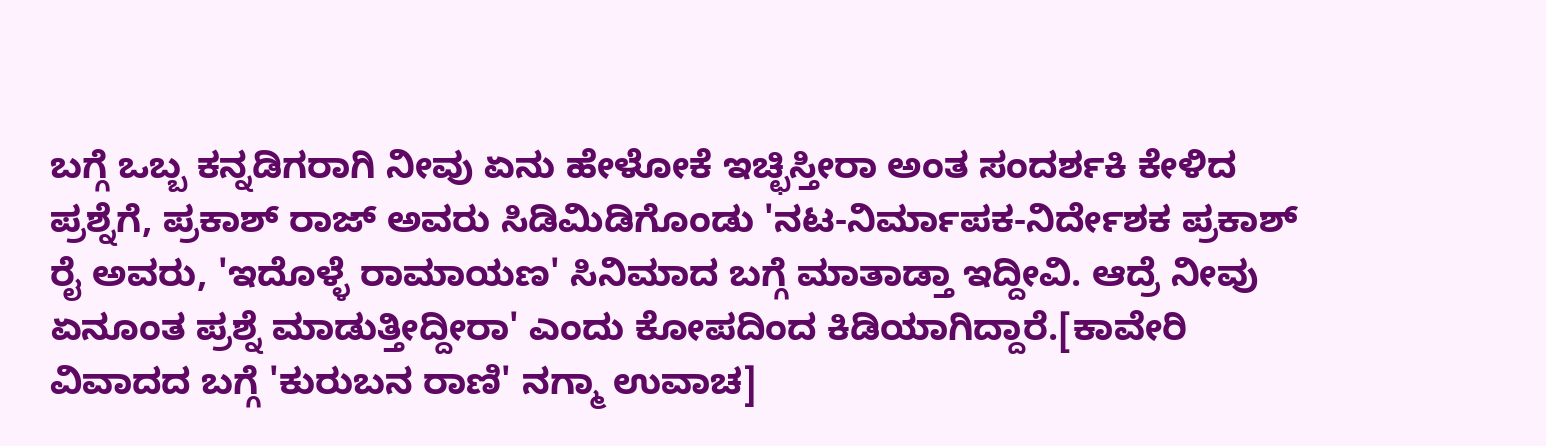ಬಗ್ಗೆ ಒಬ್ಬ ಕನ್ನಡಿಗರಾಗಿ ನೀವು ಏನು ಹೇಳೋಕೆ ಇಚ್ಛಿಸ್ತೀರಾ ಅಂತ ಸಂದರ್ಶಕಿ ಕೇಳಿದ ಪ್ರಶ್ನೆಗೆ, ಪ್ರಕಾಶ್ ರಾಜ್ ಅವರು ಸಿಡಿಮಿಡಿಗೊಂಡು 'ನಟ-ನಿರ್ಮಾಪಕ-ನಿರ್ದೇಶಕ ಪ್ರಕಾಶ್ ರೈ ಅವರು, 'ಇದೊಳ್ಳೆ ರಾಮಾಯಣ' ಸಿನಿಮಾದ ಬಗ್ಗೆ ಮಾತಾಡ್ತಾ ಇದ್ದೀವಿ. ಆದ್ರೆ ನೀವು ಏನೂಂತ ಪ್ರಶ್ನೆ ಮಾಡುತ್ತೀದ್ದೀರಾ' ಎಂದು ಕೋಪದಿಂದ ಕಿಡಿಯಾಗಿದ್ದಾರೆ.[ಕಾವೇರಿ ವಿವಾದದ ಬಗ್ಗೆ 'ಕುರುಬನ ರಾಣಿ' ನಗ್ಮಾ ಉವಾಚ]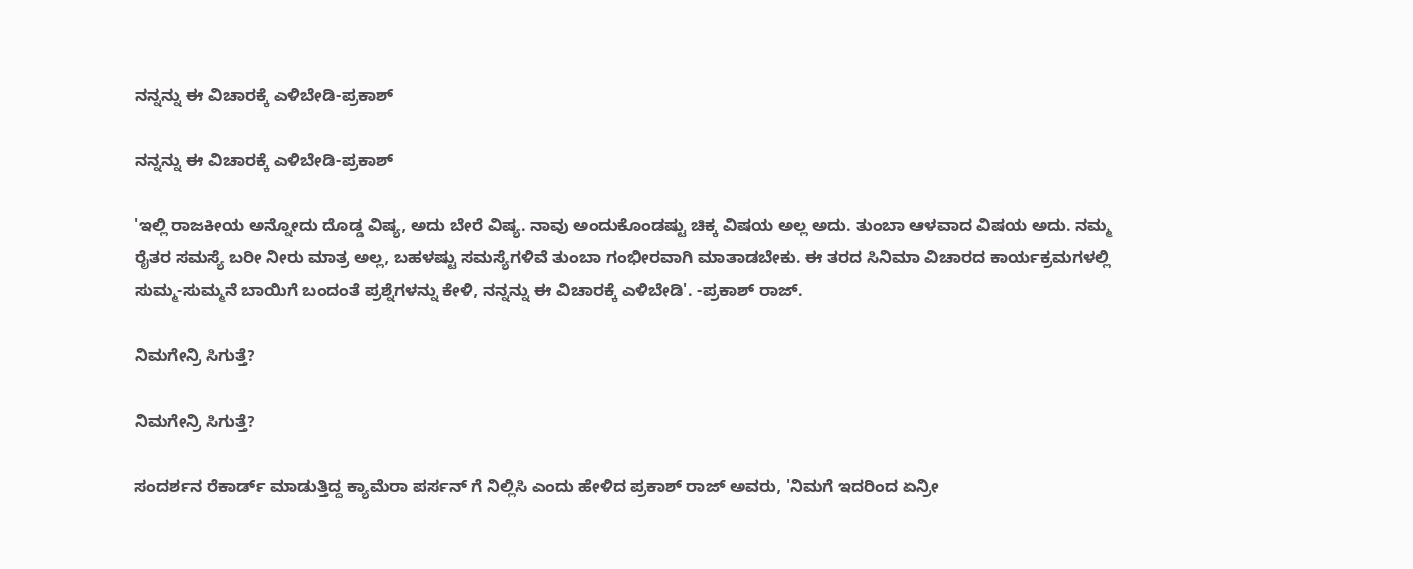ನನ್ನನ್ನು ಈ ವಿಚಾರಕ್ಕೆ ಎಳಿಬೇಡಿ-ಪ್ರಕಾಶ್

ನನ್ನನ್ನು ಈ ವಿಚಾರಕ್ಕೆ ಎಳಿಬೇಡಿ-ಪ್ರಕಾಶ್

'ಇಲ್ಲಿ ರಾಜಕೀಯ ಅನ್ನೋದು ದೊಡ್ಡ ವಿಷ್ಯ, ಅದು ಬೇರೆ ವಿಷ್ಯ. ನಾವು ಅಂದುಕೊಂಡಷ್ಟು ಚಿಕ್ಕ ವಿಷಯ ಅಲ್ಲ ಅದು. ತುಂಬಾ ಆಳವಾದ ವಿಷಯ ಅದು. ನಮ್ಮ ರೈತರ ಸಮಸ್ಯೆ ಬರೀ ನೀರು ಮಾತ್ರ ಅಲ್ಲ, ಬಹಳಷ್ಟು ಸಮಸ್ಯೆಗಳಿವೆ ತುಂಬಾ ಗಂಭೀರವಾಗಿ ಮಾತಾಡಬೇಕು. ಈ ತರದ ಸಿನಿಮಾ ವಿಚಾರದ ಕಾರ್ಯಕ್ರಮಗಳಲ್ಲಿ ಸುಮ್ಮ-ಸುಮ್ಮನೆ ಬಾಯಿಗೆ ಬಂದಂತೆ ಪ್ರಶ್ನೆಗಳನ್ನು ಕೇಳಿ, ನನ್ನನ್ನು ಈ ವಿಚಾರಕ್ಕೆ ಎಳಿಬೇಡಿ'. -ಪ್ರಕಾಶ್ ರಾಜ್.

ನಿಮಗೇನ್ರಿ ಸಿಗುತ್ತೆ?

ನಿಮಗೇನ್ರಿ ಸಿಗುತ್ತೆ?

ಸಂದರ್ಶನ ರೆಕಾರ್ಡ್ ಮಾಡುತ್ತಿದ್ದ ಕ್ಯಾಮೆರಾ ಪರ್ಸನ್ ಗೆ ನಿಲ್ಲಿಸಿ ಎಂದು ಹೇಳಿದ ಪ್ರಕಾಶ್ ರಾಜ್ ಅವರು, 'ನಿಮಗೆ ಇದರಿಂದ ಏನ್ರೀ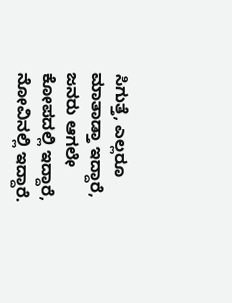ಸಿಗುತ್ತೆ, ಎಲ್ಲರೂ ಮಾತಾಡ್ತಾ ಇದ್ದಾರೆ, ಜನರು ಆಗಲೇ ಕೋಪದಲ್ಲಿ ಇದ್ದಾರೆ, ನೋವಿನಲ್ಲಿ ಇದ್ದಾರೆ.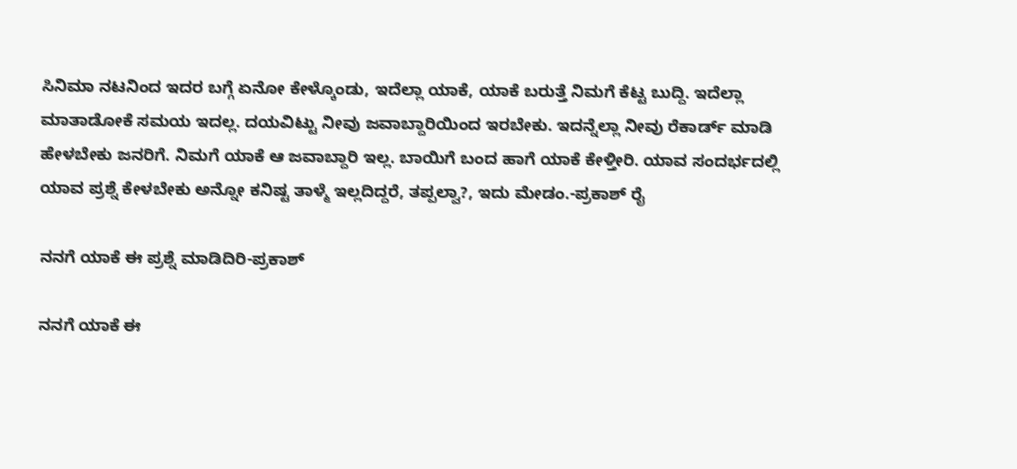ಸಿನಿಮಾ ನಟನಿಂದ ಇದರ ಬಗ್ಗೆ ಏನೋ ಕೇಳ್ಕೊಂಡು, ಇದೆಲ್ಲಾ ಯಾಕೆ, ಯಾಕೆ ಬರುತ್ತೆ ನಿಮಗೆ ಕೆಟ್ಟ ಬುದ್ದಿ. ಇದೆಲ್ಲಾ ಮಾತಾಡೋಕೆ ಸಮಯ ಇದಲ್ಲ. ದಯವಿಟ್ಟು ನೀವು ಜವಾಬ್ದಾರಿಯಿಂದ ಇರಬೇಕು. ಇದನ್ನೆಲ್ಲಾ ನೀವು ರೆಕಾರ್ಡ್ ಮಾಡಿ ಹೇಳಬೇಕು ಜನರಿಗೆ. ನಿಮಗೆ ಯಾಕೆ ಆ ಜವಾಬ್ದಾರಿ ಇಲ್ಲ. ಬಾಯಿಗೆ ಬಂದ ಹಾಗೆ ಯಾಕೆ ಕೇಳ್ತೀರಿ. ಯಾವ ಸಂದರ್ಭದಲ್ಲಿ ಯಾವ ಪ್ರಶ್ನೆ ಕೇಳಬೇಕು ಅನ್ನೋ ಕನಿಷ್ಟ ತಾಳ್ಮೆ ಇಲ್ಲದಿದ್ದರೆ, ತಪ್ಪಲ್ವಾ?, ಇದು ಮೇಡಂ.-ಪ್ರಕಾಶ್ ರೈ

ನನಗೆ ಯಾಕೆ ಈ ಪ್ರಶ್ನೆ ಮಾಡಿದಿರಿ-ಪ್ರಕಾಶ್

ನನಗೆ ಯಾಕೆ ಈ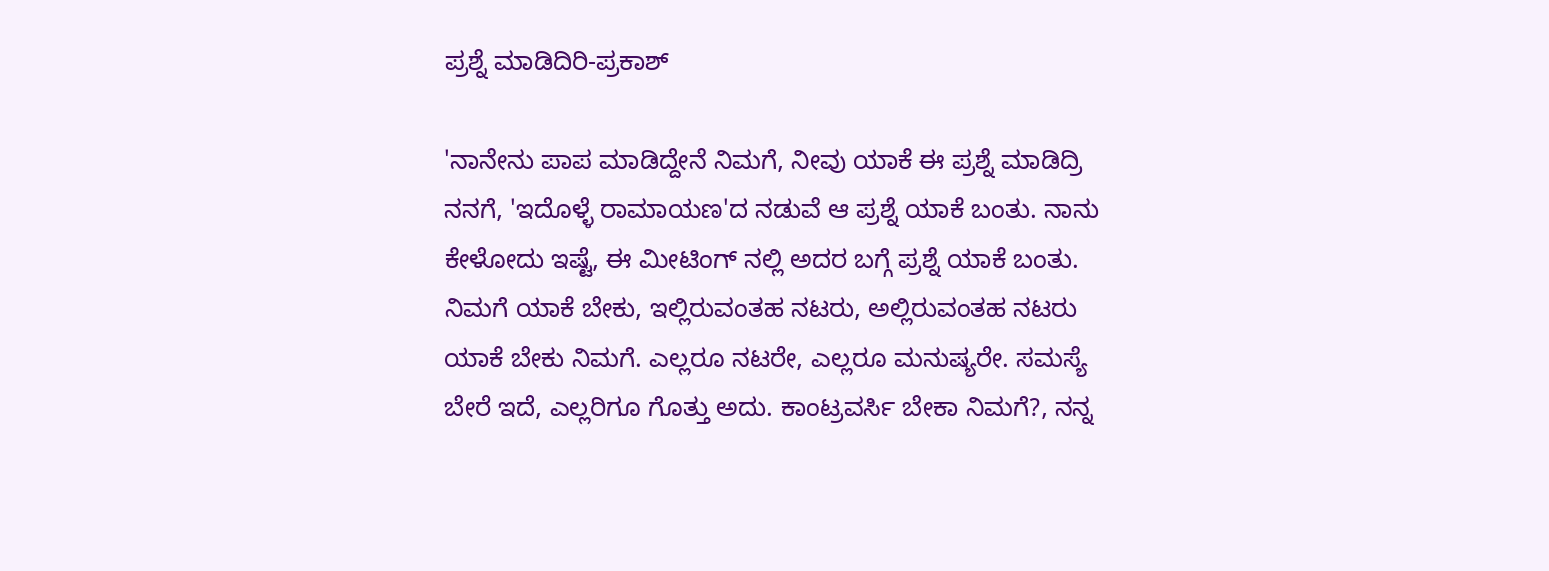ಪ್ರಶ್ನೆ ಮಾಡಿದಿರಿ-ಪ್ರಕಾಶ್

'ನಾನೇನು ಪಾಪ ಮಾಡಿದ್ದೇನೆ ನಿಮಗೆ, ನೀವು ಯಾಕೆ ಈ ಪ್ರಶ್ನೆ ಮಾಡಿದ್ರಿ ನನಗೆ, 'ಇದೊಳ್ಳೆ ರಾಮಾಯಣ'ದ ನಡುವೆ ಆ ಪ್ರಶ್ನೆ ಯಾಕೆ ಬಂತು. ನಾನು ಕೇಳೋದು ಇಷ್ಟೆ, ಈ ಮೀಟಿಂಗ್ ನಲ್ಲಿ ಅದರ ಬಗ್ಗೆ ಪ್ರಶ್ನೆ ಯಾಕೆ ಬಂತು. ನಿಮಗೆ ಯಾಕೆ ಬೇಕು, ಇಲ್ಲಿರುವಂತಹ ನಟರು, ಅಲ್ಲಿರುವಂತಹ ನಟರು ಯಾಕೆ ಬೇಕು ನಿಮಗೆ. ಎಲ್ಲರೂ ನಟರೇ, ಎಲ್ಲರೂ ಮನುಷ್ಯರೇ. ಸಮಸ್ಯೆ ಬೇರೆ ಇದೆ, ಎಲ್ಲರಿಗೂ ಗೊತ್ತು ಅದು. ಕಾಂಟ್ರವರ್ಸಿ ಬೇಕಾ ನಿಮಗೆ?, ನನ್ನ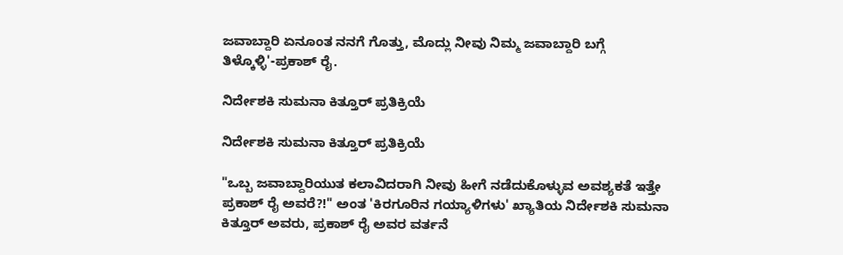ಜವಾಬ್ದಾರಿ ಏನೂಂತ ನನಗೆ ಗೊತ್ತು, ಮೊದ್ಲು ನೀವು ನಿಮ್ಮ ಜವಾಬ್ದಾರಿ ಬಗ್ಗೆ ತಿಳ್ಕೊಳ್ಳಿ'-ಪ್ರಕಾಶ್ ರೈ.

ನಿರ್ದೇಶಕಿ ಸುಮನಾ ಕಿತ್ತೂರ್ ಪ್ರತಿಕ್ರಿಯೆ

ನಿರ್ದೇಶಕಿ ಸುಮನಾ ಕಿತ್ತೂರ್ ಪ್ರತಿಕ್ರಿಯೆ

"ಒಬ್ಬ ಜವಾಬ್ದಾರಿಯುತ ಕಲಾವಿದರಾಗಿ ನೀವು ಹೀಗೆ ನಡೆದುಕೊಳ್ಳುವ ಅವಶ್ಯಕತೆ ಇತ್ತೇ ಪ್ರಕಾಶ್ ರೈ ಅವರೆ?!" ಅಂತ 'ಕಿರಗೂರಿನ ಗಯ್ಯಾಳಿಗಳು' ಖ್ಯಾತಿಯ ನಿರ್ದೇಶಕಿ ಸುಮನಾ ಕಿತ್ತೂರ್ ಅವರು, ಪ್ರಕಾಶ್ ರೈ ಅವರ ವರ್ತನೆ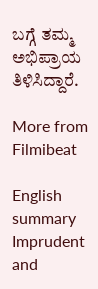ಬಗ್ಗೆ ತಮ್ಮ ಅಭಿಪ್ರಾಯ ತಿಳಿಸಿದ್ದಾರೆ.

More from Filmibeat

English summary
Imprudent and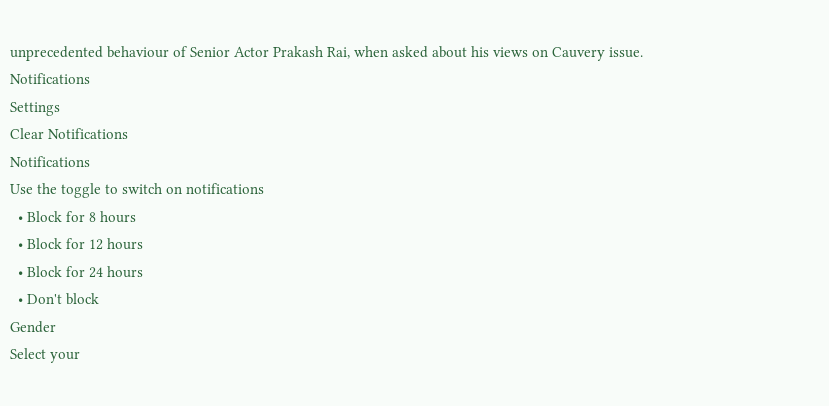unprecedented behaviour of Senior Actor Prakash Rai, when asked about his views on Cauvery issue.
Notifications
Settings
Clear Notifications
Notifications
Use the toggle to switch on notifications
  • Block for 8 hours
  • Block for 12 hours
  • Block for 24 hours
  • Don't block
Gender
Select your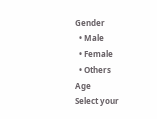Gender
  • Male
  • Female
  • Others
Age
Select your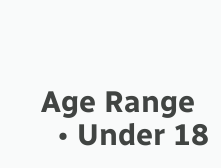Age Range
  • Under 18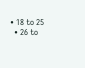• 18 to 25
  • 26 to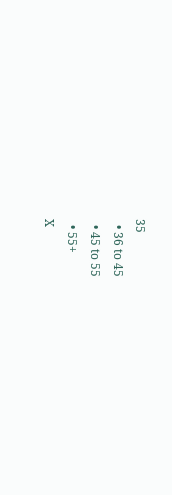35
  • 36 to 45
  • 45 to 55
  • 55+
X